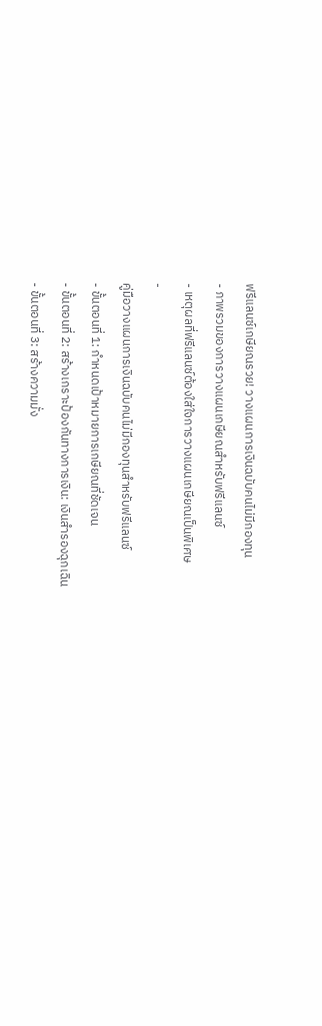ฟรีแลนซ์เกษียณรวย! วางแผนการเงินฉบับคนไม่มีกองทุน
- ภาพรวมของการวางแผนเกษียณสำหรับฟรีแลนซ์
- เหตุผลที่ฟรีแลนซ์ต้องใส่ใจการวางแผนเกษียณเป็นพิเศษ
-
คู่มือวางแผนการเงินฉบับคนไม่มีกองทุนสำหรับฟรีแลนซ์
- ขั้นตอนที่ 1: กำหนดเป้าหมายการเกษียณที่ชัดเจน
- ขั้นตอนที่ 2: สร้างเกราะป้องกันทางการเงิน: เงินสำรองฉุกเฉิน
- ขั้นตอนที่ 3: สร้างความมั่ง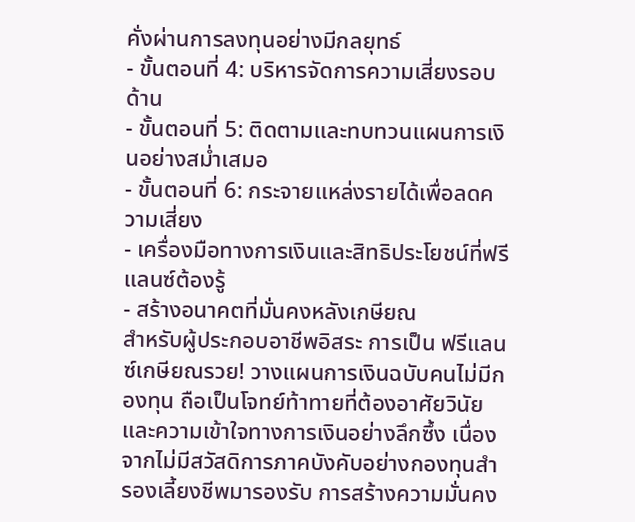คั่งผ่านการลงทุนอย่างมีกลยุทธ์
- ขั้นตอนที่ 4: บริหารจัดการความเสี่ยงรอบด้าน
- ขั้นตอนที่ 5: ติดตามและทบทวนแผนการเงินอย่างสม่ำเสมอ
- ขั้นตอนที่ 6: กระจายแหล่งรายได้เพื่อลดความเสี่ยง
- เครื่องมือทางการเงินและสิทธิประโยชน์ที่ฟรีแลนซ์ต้องรู้
- สร้างอนาคตที่มั่นคงหลังเกษียณ
สำหรับผู้ประกอบอาชีพอิสระ การเป็น ฟรีแลนซ์เกษียณรวย! วางแผนการเงินฉบับคนไม่มีกองทุน ถือเป็นโจทย์ท้าทายที่ต้องอาศัยวินัยและความเข้าใจทางการเงินอย่างลึกซึ้ง เนื่องจากไม่มีสวัสดิการภาคบังคับอย่างกองทุนสำรองเลี้ยงชีพมารองรับ การสร้างความมั่นคง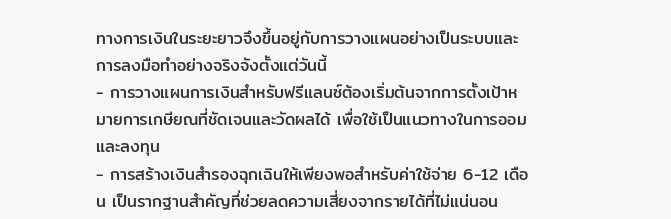ทางการเงินในระยะยาวจึงขึ้นอยู่กับการวางแผนอย่างเป็นระบบและการลงมือทำอย่างจริงจังตั้งแต่วันนี้
- การวางแผนการเงินสำหรับฟรีแลนซ์ต้องเริ่มต้นจากการตั้งเป้าหมายการเกษียณที่ชัดเจนและวัดผลได้ เพื่อใช้เป็นแนวทางในการออมและลงทุน
- การสร้างเงินสำรองฉุกเฉินให้เพียงพอสำหรับค่าใช้จ่าย 6-12 เดือน เป็นรากฐานสำคัญที่ช่วยลดความเสี่ยงจากรายได้ที่ไม่แน่นอน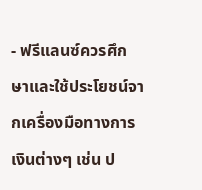- ฟรีแลนซ์ควรศึกษาและใช้ประโยชน์จากเครื่องมือทางการเงินต่างๆ เช่น ป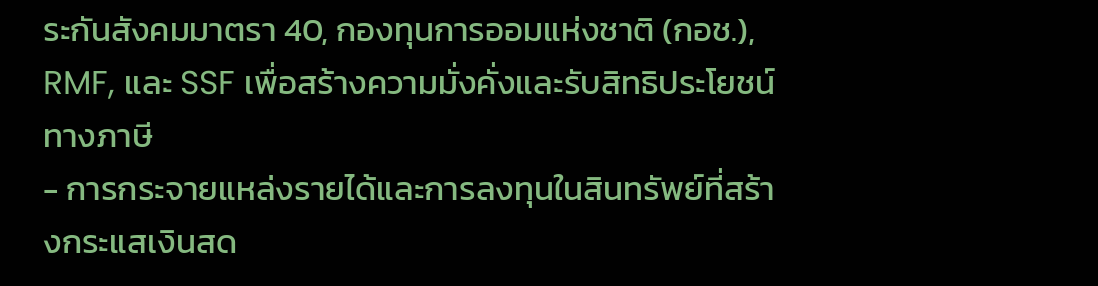ระกันสังคมมาตรา 40, กองทุนการออมแห่งชาติ (กอช.), RMF, และ SSF เพื่อสร้างความมั่งคั่งและรับสิทธิประโยชน์ทางภาษี
- การกระจายแหล่งรายได้และการลงทุนในสินทรัพย์ที่สร้างกระแสเงินสด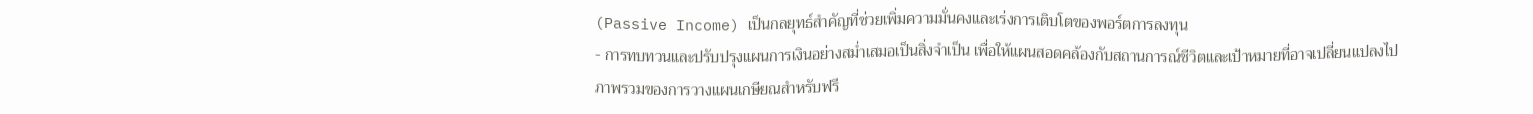(Passive Income) เป็นกลยุทธ์สำคัญที่ช่วยเพิ่มความมั่นคงและเร่งการเติบโตของพอร์ตการลงทุน
- การทบทวนและปรับปรุงแผนการเงินอย่างสม่ำเสมอเป็นสิ่งจำเป็น เพื่อให้แผนสอดคล้องกับสถานการณ์ชีวิตและเป้าหมายที่อาจเปลี่ยนแปลงไป
ภาพรวมของการวางแผนเกษียณสำหรับฟรี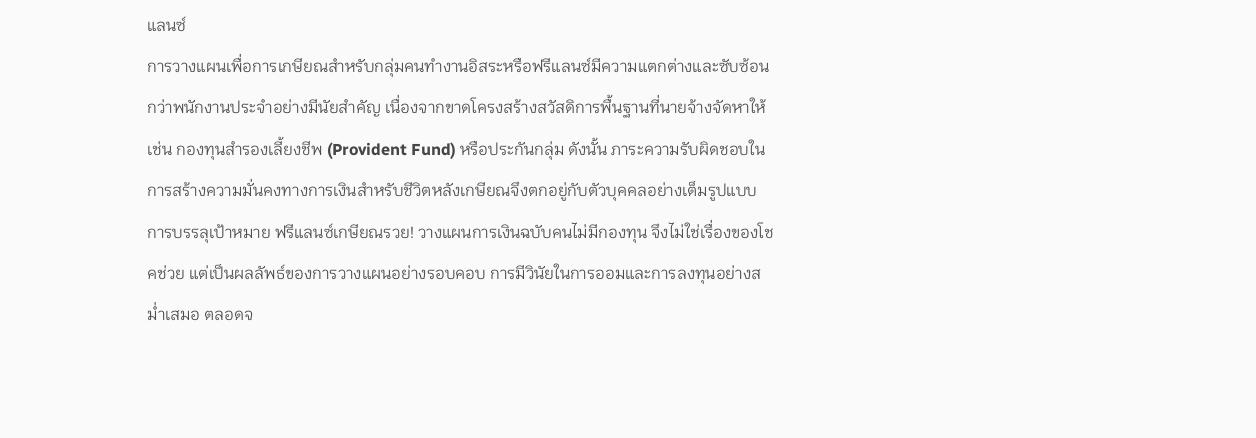แลนซ์
การวางแผนเพื่อการเกษียณสำหรับกลุ่มคนทำงานอิสระหรือฟรีแลนซ์มีความแตกต่างและซับซ้อนกว่าพนักงานประจำอย่างมีนัยสำคัญ เนื่องจากขาดโครงสร้างสวัสดิการพื้นฐานที่นายจ้างจัดหาให้ เช่น กองทุนสำรองเลี้ยงชีพ (Provident Fund) หรือประกันกลุ่ม ดังนั้น ภาระความรับผิดชอบในการสร้างความมั่นคงทางการเงินสำหรับชีวิตหลังเกษียณจึงตกอยู่กับตัวบุคคลอย่างเต็มรูปแบบ การบรรลุเป้าหมาย ฟรีแลนซ์เกษียณรวย! วางแผนการเงินฉบับคนไม่มีกองทุน จึงไม่ใช่เรื่องของโชคช่วย แต่เป็นผลลัพธ์ของการวางแผนอย่างรอบคอบ การมีวินัยในการออมและการลงทุนอย่างสม่ำเสมอ ตลอดจ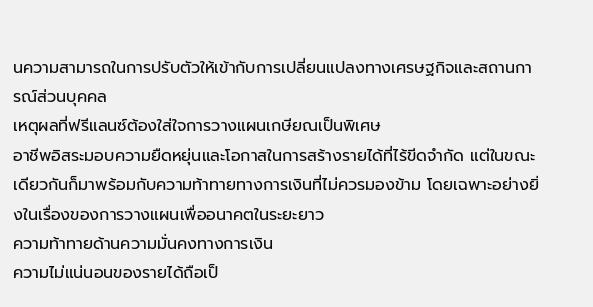นความสามารถในการปรับตัวให้เข้ากับการเปลี่ยนแปลงทางเศรษฐกิจและสถานการณ์ส่วนบุคคล
เหตุผลที่ฟรีแลนซ์ต้องใส่ใจการวางแผนเกษียณเป็นพิเศษ
อาชีพอิสระมอบความยืดหยุ่นและโอกาสในการสร้างรายได้ที่ไร้ขีดจำกัด แต่ในขณะเดียวกันก็มาพร้อมกับความท้าทายทางการเงินที่ไม่ควรมองข้าม โดยเฉพาะอย่างยิ่งในเรื่องของการวางแผนเพื่ออนาคตในระยะยาว
ความท้าทายด้านความมั่นคงทางการเงิน
ความไม่แน่นอนของรายได้ถือเป็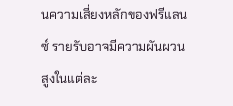นความเสี่ยงหลักของฟรีแลนซ์ รายรับอาจมีความผันผวนสูงในแต่ละ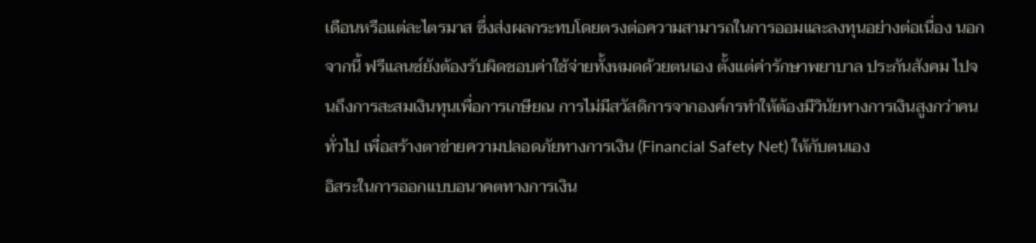เดือนหรือแต่ละไตรมาส ซึ่งส่งผลกระทบโดยตรงต่อความสามารถในการออมและลงทุนอย่างต่อเนื่อง นอกจากนี้ ฟรีแลนซ์ยังต้องรับผิดชอบค่าใช้จ่ายทั้งหมดด้วยตนเอง ตั้งแต่ค่ารักษาพยาบาล ประกันสังคม ไปจนถึงการสะสมเงินทุนเพื่อการเกษียณ การไม่มีสวัสดิการจากองค์กรทำให้ต้องมีวินัยทางการเงินสูงกว่าคนทั่วไป เพื่อสร้างตาข่ายความปลอดภัยทางการเงิน (Financial Safety Net) ให้กับตนเอง
อิสระในการออกแบบอนาคตทางการเงิน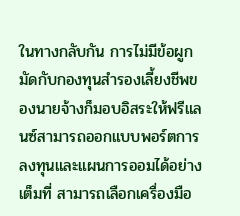ในทางกลับกัน การไม่มีข้อผูกมัดกับกองทุนสำรองเลี้ยงชีพของนายจ้างก็มอบอิสระให้ฟรีแลนซ์สามารถออกแบบพอร์ตการลงทุนและแผนการออมได้อย่างเต็มที่ สามารถเลือกเครื่องมือ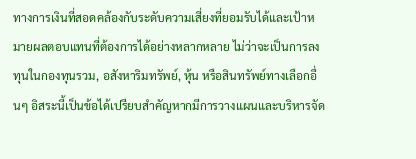ทางการเงินที่สอดคล้องกับระดับความเสี่ยงที่ยอมรับได้และเป้าหมายผลตอบแทนที่ต้องการได้อย่างหลากหลาย ไม่ว่าจะเป็นการลงทุนในกองทุนรวม, อสังหาริมทรัพย์, หุ้น หรือสินทรัพย์ทางเลือกอื่นๆ อิสระนี้เป็นข้อได้เปรียบสำคัญหากมีการวางแผนและบริหารจัด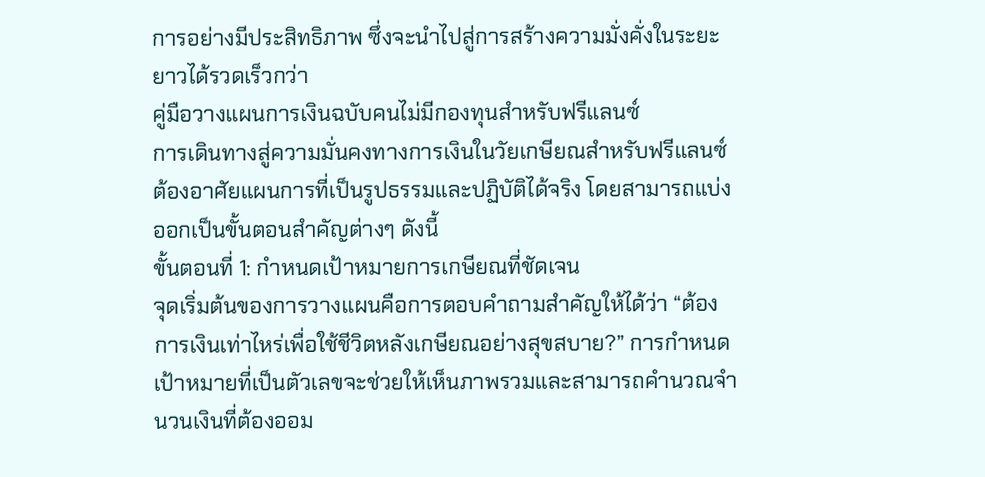การอย่างมีประสิทธิภาพ ซึ่งจะนำไปสู่การสร้างความมั่งคั่งในระยะยาวได้รวดเร็วกว่า
คู่มือวางแผนการเงินฉบับคนไม่มีกองทุนสำหรับฟรีแลนซ์
การเดินทางสู่ความมั่นคงทางการเงินในวัยเกษียณสำหรับฟรีแลนซ์ต้องอาศัยแผนการที่เป็นรูปธรรมและปฏิบัติได้จริง โดยสามารถแบ่งออกเป็นขั้นตอนสำคัญต่างๆ ดังนี้
ขั้นตอนที่ 1: กำหนดเป้าหมายการเกษียณที่ชัดเจน
จุดเริ่มต้นของการวางแผนคือการตอบคำถามสำคัญให้ได้ว่า “ต้องการเงินเท่าไหร่เพื่อใช้ชีวิตหลังเกษียณอย่างสุขสบาย?” การกำหนดเป้าหมายที่เป็นตัวเลขจะช่วยให้เห็นภาพรวมและสามารถคำนวณจำนวนเงินที่ต้องออม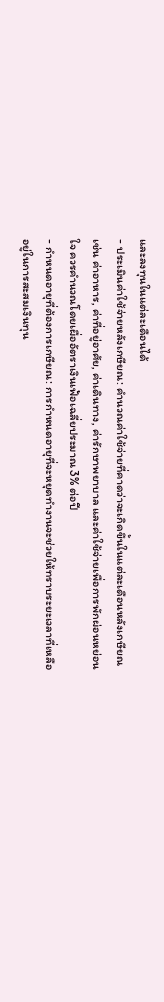และลงทุนในแต่ละเดือนได้
- ประเมินค่าใช้จ่ายหลังเกษียณ: คำนวณค่าใช้จ่ายที่คาดว่าจะเกิดขึ้นในแต่ละเดือนหลังเกษียณ เช่น ค่าอาหาร, ค่าที่อยู่อาศัย, ค่าเดินทาง, ค่ารักษาพยาบาล และค่าใช้จ่ายเพื่อการพักผ่อนหย่อนใจ ควรคำนวณโดยเผื่ออัตราเงินเฟ้อเฉลี่ยประมาณ 3% ต่อปี
- กำหนดอายุที่ต้องการเกษียณ: การกำหนดอายุที่จะหยุดทำงานจะช่วยให้ทราบระยะเวลาที่เหลืออยู่ในการสะสมเงินทุน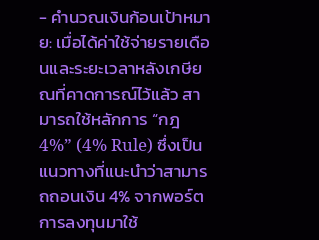- คำนวณเงินก้อนเป้าหมาย: เมื่อได้ค่าใช้จ่ายรายเดือนและระยะเวลาหลังเกษียณที่คาดการณ์ไว้แล้ว สามารถใช้หลักการ “กฎ 4%” (4% Rule) ซึ่งเป็นแนวทางที่แนะนำว่าสามารถถอนเงิน 4% จากพอร์ตการลงทุนมาใช้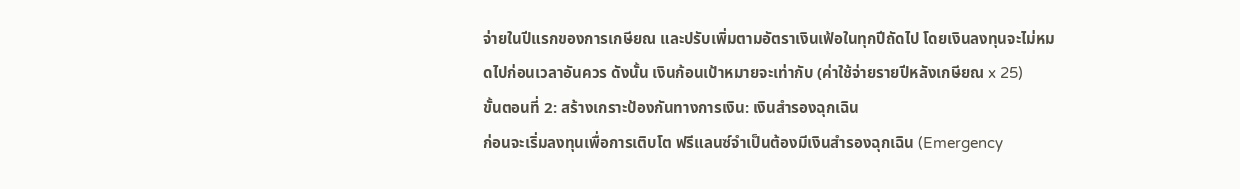จ่ายในปีแรกของการเกษียณ และปรับเพิ่มตามอัตราเงินเฟ้อในทุกปีถัดไป โดยเงินลงทุนจะไม่หมดไปก่อนเวลาอันควร ดังนั้น เงินก้อนเป้าหมายจะเท่ากับ (ค่าใช้จ่ายรายปีหลังเกษียณ x 25)
ขั้นตอนที่ 2: สร้างเกราะป้องกันทางการเงิน: เงินสำรองฉุกเฉิน
ก่อนจะเริ่มลงทุนเพื่อการเติบโต ฟรีแลนซ์จำเป็นต้องมีเงินสำรองฉุกเฉิน (Emergency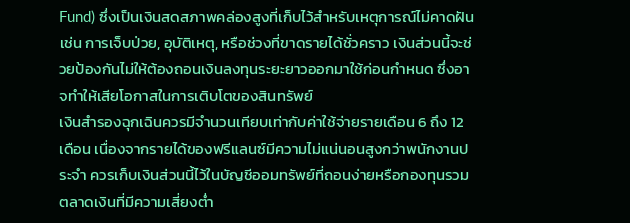Fund) ซึ่งเป็นเงินสดสภาพคล่องสูงที่เก็บไว้สำหรับเหตุการณ์ไม่คาดฝัน เช่น การเจ็บป่วย, อุบัติเหตุ, หรือช่วงที่ขาดรายได้ชั่วคราว เงินส่วนนี้จะช่วยป้องกันไม่ให้ต้องถอนเงินลงทุนระยะยาวออกมาใช้ก่อนกำหนด ซึ่งอาจทำให้เสียโอกาสในการเติบโตของสินทรัพย์
เงินสำรองฉุกเฉินควรมีจำนวนเทียบเท่ากับค่าใช้จ่ายรายเดือน 6 ถึง 12 เดือน เนื่องจากรายได้ของฟรีแลนซ์มีความไม่แน่นอนสูงกว่าพนักงานประจำ ควรเก็บเงินส่วนนี้ไว้ในบัญชีออมทรัพย์ที่ถอนง่ายหรือกองทุนรวมตลาดเงินที่มีความเสี่ยงต่ำ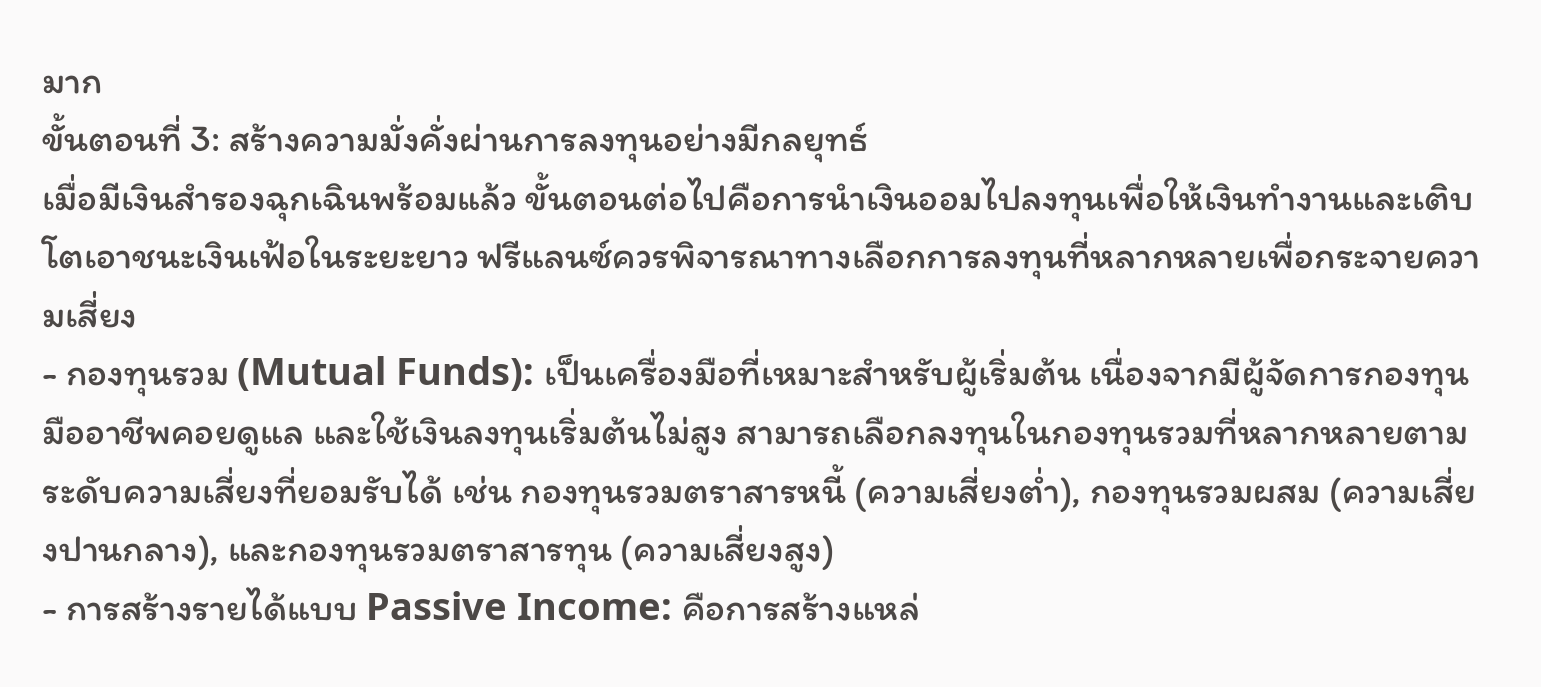มาก
ขั้นตอนที่ 3: สร้างความมั่งคั่งผ่านการลงทุนอย่างมีกลยุทธ์
เมื่อมีเงินสำรองฉุกเฉินพร้อมแล้ว ขั้นตอนต่อไปคือการนำเงินออมไปลงทุนเพื่อให้เงินทำงานและเติบโตเอาชนะเงินเฟ้อในระยะยาว ฟรีแลนซ์ควรพิจารณาทางเลือกการลงทุนที่หลากหลายเพื่อกระจายความเสี่ยง
- กองทุนรวม (Mutual Funds): เป็นเครื่องมือที่เหมาะสำหรับผู้เริ่มต้น เนื่องจากมีผู้จัดการกองทุนมืออาชีพคอยดูแล และใช้เงินลงทุนเริ่มต้นไม่สูง สามารถเลือกลงทุนในกองทุนรวมที่หลากหลายตามระดับความเสี่ยงที่ยอมรับได้ เช่น กองทุนรวมตราสารหนี้ (ความเสี่ยงต่ำ), กองทุนรวมผสม (ความเสี่ยงปานกลาง), และกองทุนรวมตราสารทุน (ความเสี่ยงสูง)
- การสร้างรายได้แบบ Passive Income: คือการสร้างแหล่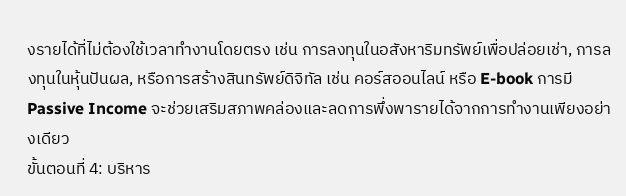งรายได้ที่ไม่ต้องใช้เวลาทำงานโดยตรง เช่น การลงทุนในอสังหาริมทรัพย์เพื่อปล่อยเช่า, การลงทุนในหุ้นปันผล, หรือการสร้างสินทรัพย์ดิจิทัล เช่น คอร์สออนไลน์ หรือ E-book การมี Passive Income จะช่วยเสริมสภาพคล่องและลดการพึ่งพารายได้จากการทำงานเพียงอย่างเดียว
ขั้นตอนที่ 4: บริหาร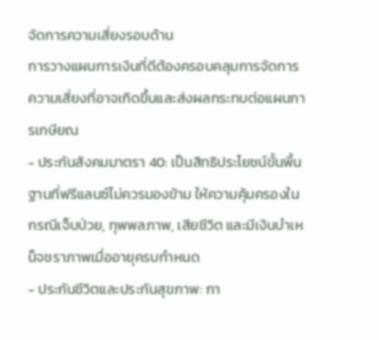จัดการความเสี่ยงรอบด้าน
การวางแผนการเงินที่ดีต้องครอบคลุมการจัดการความเสี่ยงที่อาจเกิดขึ้นและส่งผลกระทบต่อแผนการเกษียณ
- ประกันสังคมมาตรา 40: เป็นสิทธิประโยชน์ขั้นพื้นฐานที่ฟรีแลนซ์ไม่ควรมองข้าม ให้ความคุ้มครองในกรณีเจ็บป่วย, ทุพพลภาพ, เสียชีวิต และมีเงินบำเหน็จชราภาพเมื่ออายุครบกำหนด
- ประกันชีวิตและประกันสุขภาพ: กา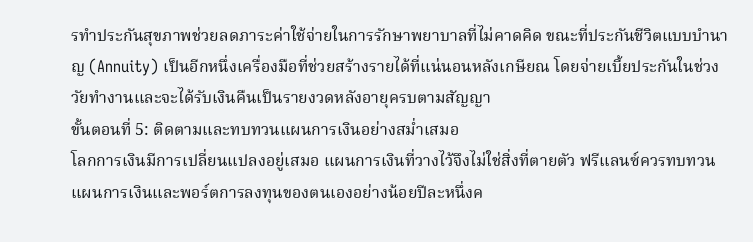รทำประกันสุขภาพช่วยลดภาระค่าใช้จ่ายในการรักษาพยาบาลที่ไม่คาดคิด ขณะที่ประกันชีวิตแบบบำนาญ (Annuity) เป็นอีกหนึ่งเครื่องมือที่ช่วยสร้างรายได้ที่แน่นอนหลังเกษียณ โดยจ่ายเบี้ยประกันในช่วงวัยทำงานและจะได้รับเงินคืนเป็นรายงวดหลังอายุครบตามสัญญา
ขั้นตอนที่ 5: ติดตามและทบทวนแผนการเงินอย่างสม่ำเสมอ
โลกการเงินมีการเปลี่ยนแปลงอยู่เสมอ แผนการเงินที่วางไว้จึงไม่ใช่สิ่งที่ตายตัว ฟรีแลนซ์ควรทบทวนแผนการเงินและพอร์ตการลงทุนของตนเองอย่างน้อยปีละหนึ่งค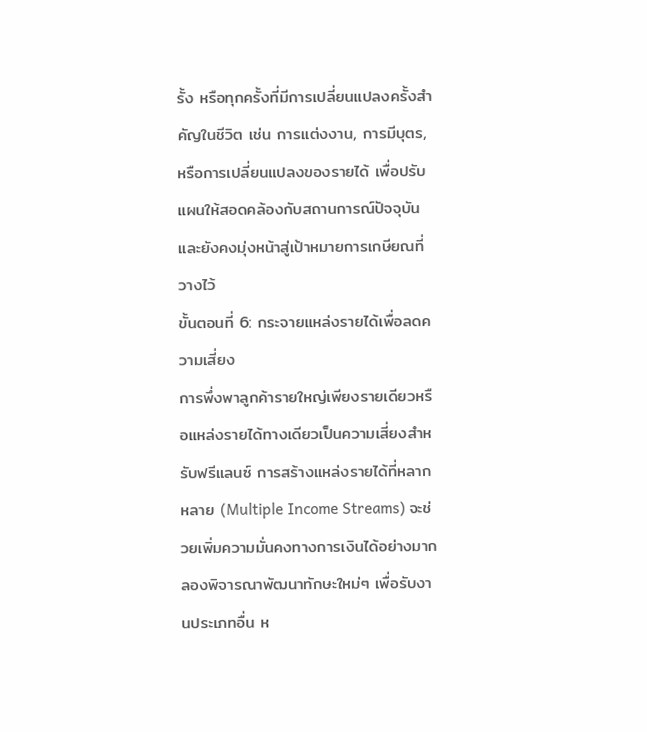รั้ง หรือทุกครั้งที่มีการเปลี่ยนแปลงครั้งสำคัญในชีวิต เช่น การแต่งงาน, การมีบุตร, หรือการเปลี่ยนแปลงของรายได้ เพื่อปรับแผนให้สอดคล้องกับสถานการณ์ปัจจุบันและยังคงมุ่งหน้าสู่เป้าหมายการเกษียณที่วางไว้
ขั้นตอนที่ 6: กระจายแหล่งรายได้เพื่อลดความเสี่ยง
การพึ่งพาลูกค้ารายใหญ่เพียงรายเดียวหรือแหล่งรายได้ทางเดียวเป็นความเสี่ยงสำหรับฟรีแลนซ์ การสร้างแหล่งรายได้ที่หลากหลาย (Multiple Income Streams) จะช่วยเพิ่มความมั่นคงทางการเงินได้อย่างมาก ลองพิจารณาพัฒนาทักษะใหม่ๆ เพื่อรับงานประเภทอื่น ห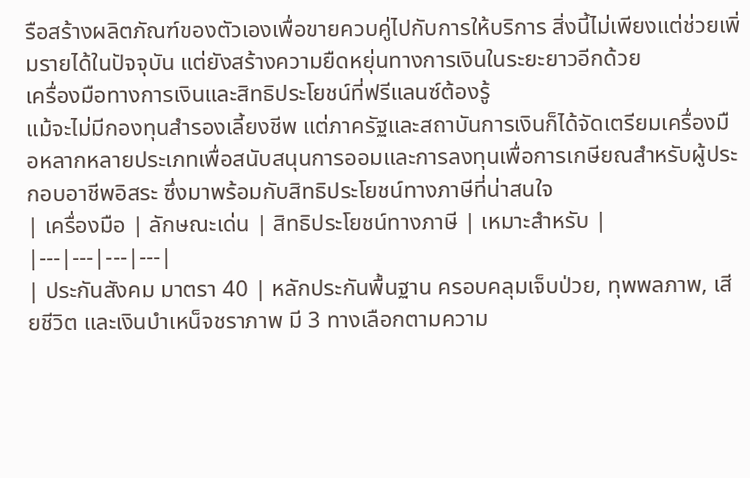รือสร้างผลิตภัณฑ์ของตัวเองเพื่อขายควบคู่ไปกับการให้บริการ สิ่งนี้ไม่เพียงแต่ช่วยเพิ่มรายได้ในปัจจุบัน แต่ยังสร้างความยืดหยุ่นทางการเงินในระยะยาวอีกด้วย
เครื่องมือทางการเงินและสิทธิประโยชน์ที่ฟรีแลนซ์ต้องรู้
แม้จะไม่มีกองทุนสำรองเลี้ยงชีพ แต่ภาครัฐและสถาบันการเงินก็ได้จัดเตรียมเครื่องมือหลากหลายประเภทเพื่อสนับสนุนการออมและการลงทุนเพื่อการเกษียณสำหรับผู้ประกอบอาชีพอิสระ ซึ่งมาพร้อมกับสิทธิประโยชน์ทางภาษีที่น่าสนใจ
| เครื่องมือ | ลักษณะเด่น | สิทธิประโยชน์ทางภาษี | เหมาะสำหรับ |
|---|---|---|---|
| ประกันสังคม มาตรา 40 | หลักประกันพื้นฐาน ครอบคลุมเจ็บป่วย, ทุพพลภาพ, เสียชีวิต และเงินบำเหน็จชราภาพ มี 3 ทางเลือกตามความ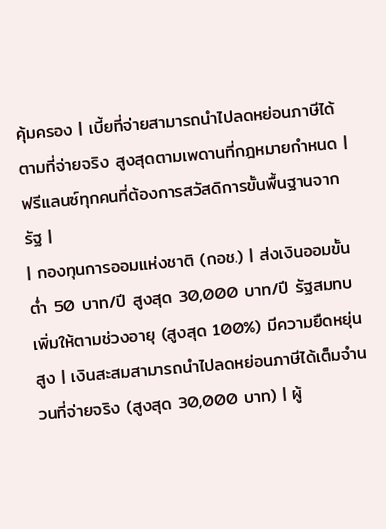คุ้มครอง | เบี้ยที่จ่ายสามารถนำไปลดหย่อนภาษีได้ตามที่จ่ายจริง สูงสุดตามเพดานที่กฎหมายกำหนด | ฟรีแลนซ์ทุกคนที่ต้องการสวัสดิการขั้นพื้นฐานจากรัฐ |
| กองทุนการออมแห่งชาติ (กอช.) | ส่งเงินออมขั้นต่ำ 50 บาท/ปี สูงสุด 30,000 บาท/ปี รัฐสมทบเพิ่มให้ตามช่วงอายุ (สูงสุด 100%) มีความยืดหยุ่นสูง | เงินสะสมสามารถนำไปลดหย่อนภาษีได้เต็มจำนวนที่จ่ายจริง (สูงสุด 30,000 บาท) | ผู้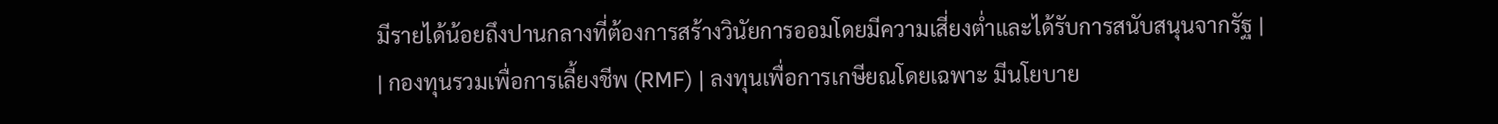มีรายได้น้อยถึงปานกลางที่ต้องการสร้างวินัยการออมโดยมีความเสี่ยงต่ำและได้รับการสนับสนุนจากรัฐ |
| กองทุนรวมเพื่อการเลี้ยงชีพ (RMF) | ลงทุนเพื่อการเกษียณโดยเฉพาะ มีนโยบาย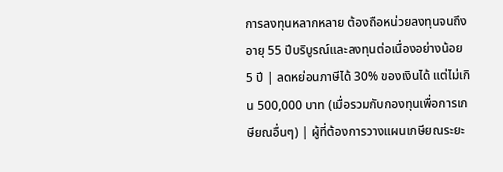การลงทุนหลากหลาย ต้องถือหน่วยลงทุนจนถึงอายุ 55 ปีบริบูรณ์และลงทุนต่อเนื่องอย่างน้อย 5 ปี | ลดหย่อนภาษีได้ 30% ของเงินได้ แต่ไม่เกิน 500,000 บาท (เมื่อรวมกับกองทุนเพื่อการเกษียณอื่นๆ) | ผู้ที่ต้องการวางแผนเกษียณระยะ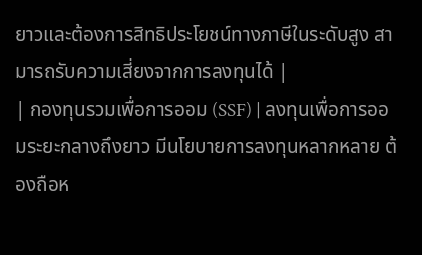ยาวและต้องการสิทธิประโยชน์ทางภาษีในระดับสูง สามารถรับความเสี่ยงจากการลงทุนได้ |
| กองทุนรวมเพื่อการออม (SSF) | ลงทุนเพื่อการออมระยะกลางถึงยาว มีนโยบายการลงทุนหลากหลาย ต้องถือห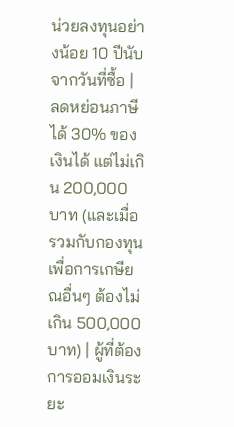น่วยลงทุนอย่างน้อย 10 ปีนับจากวันที่ซื้อ | ลดหย่อนภาษีได้ 30% ของเงินได้ แต่ไม่เกิน 200,000 บาท (และเมื่อรวมกับกองทุนเพื่อการเกษียณอื่นๆ ต้องไม่เกิน 500,000 บาท) | ผู้ที่ต้องการออมเงินระยะ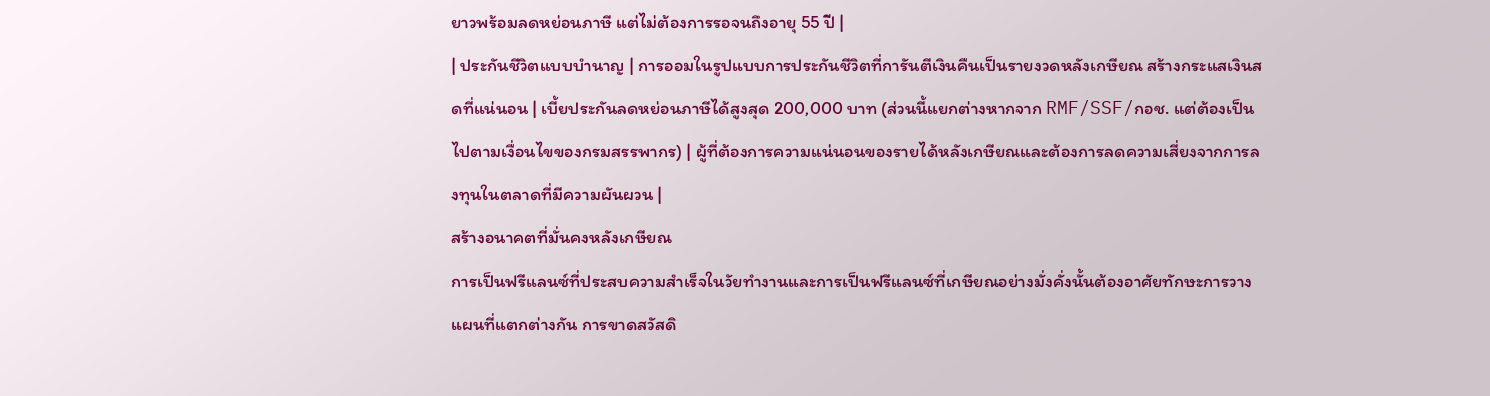ยาวพร้อมลดหย่อนภาษี แต่ไม่ต้องการรอจนถึงอายุ 55 ปี |
| ประกันชีวิตแบบบำนาญ | การออมในรูปแบบการประกันชีวิตที่การันตีเงินคืนเป็นรายงวดหลังเกษียณ สร้างกระแสเงินสดที่แน่นอน | เบี้ยประกันลดหย่อนภาษีได้สูงสุด 200,000 บาท (ส่วนนี้แยกต่างหากจาก RMF/SSF/กอช. แต่ต้องเป็นไปตามเงื่อนไขของกรมสรรพากร) | ผู้ที่ต้องการความแน่นอนของรายได้หลังเกษียณและต้องการลดความเสี่ยงจากการลงทุนในตลาดที่มีความผันผวน |
สร้างอนาคตที่มั่นคงหลังเกษียณ
การเป็นฟรีแลนซ์ที่ประสบความสำเร็จในวัยทำงานและการเป็นฟรีแลนซ์ที่เกษียณอย่างมั่งคั่งนั้นต้องอาศัยทักษะการวางแผนที่แตกต่างกัน การขาดสวัสดิ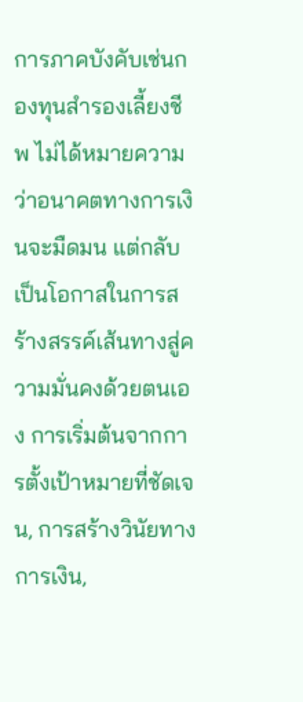การภาคบังคับเช่นกองทุนสำรองเลี้ยงชีพ ไม่ได้หมายความว่าอนาคตทางการเงินจะมืดมน แต่กลับเป็นโอกาสในการสร้างสรรค์เส้นทางสู่ความมั่นคงด้วยตนเอง การเริ่มต้นจากการตั้งเป้าหมายที่ชัดเจน, การสร้างวินัยทางการเงิน,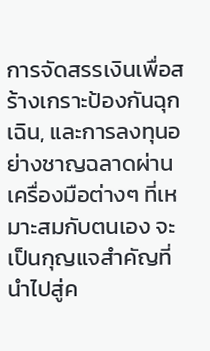การจัดสรรเงินเพื่อสร้างเกราะป้องกันฉุกเฉิน, และการลงทุนอย่างชาญฉลาดผ่านเครื่องมือต่างๆ ที่เหมาะสมกับตนเอง จะเป็นกุญแจสำคัญที่นำไปสู่ค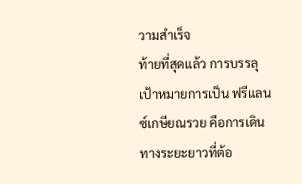วามสำเร็จ
ท้ายที่สุดแล้ว การบรรลุเป้าหมายการเป็น ฟรีแลนซ์เกษียณรวย คือการเดินทางระยะยาวที่ต้อ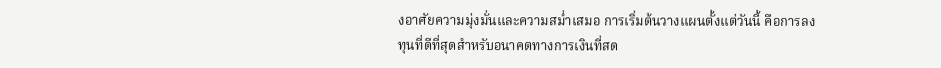งอาศัยความมุ่งมั่นและความสม่ำเสมอ การเริ่มต้นวางแผนตั้งแต่วันนี้ คือการลงทุนที่ดีที่สุดสำหรับอนาคตทางการเงินที่สด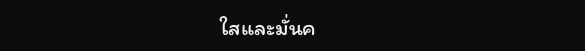ใสและมั่นค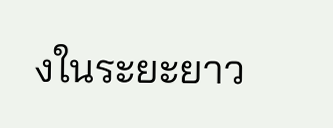งในระยะยาว